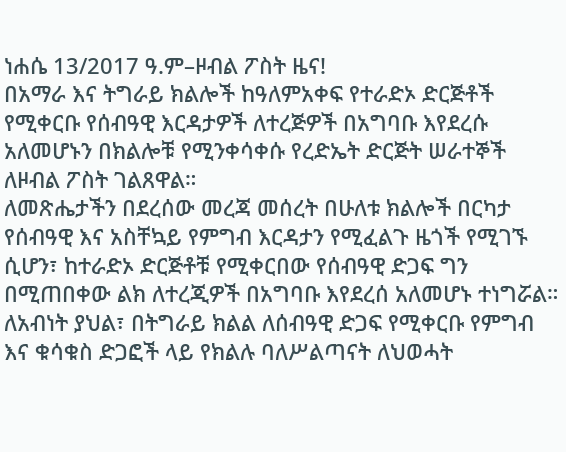ነሐሴ 13/2017 ዓ.ም–ዞብል ፖስት ዜና!
በአማራ እና ትግራይ ክልሎች ከዓለምአቀፍ የተራድኦ ድርጅቶች የሚቀርቡ የሰብዓዊ እርዳታዎች ለተረጅዎች በአግባቡ እየደረሱ አለመሆኑን በክልሎቹ የሚንቀሳቀሱ የረድኤት ድርጅት ሠራተኞች ለዞብል ፖስት ገልጸዋል።
ለመጽሔታችን በደረሰው መረጃ መሰረት በሁለቱ ክልሎች በርካታ የሰብዓዊ እና አስቸኳይ የምግብ እርዳታን የሚፈልጉ ዜጎች የሚገኙ ሲሆን፣ ከተራድኦ ድርጅቶቹ የሚቀርበው የሰብዓዊ ድጋፍ ግን በሚጠበቀው ልክ ለተረጂዎች በአግባቡ እየደረሰ አለመሆኑ ተነግሯል።
ለአብነት ያህል፣ በትግራይ ክልል ለሰብዓዊ ድጋፍ የሚቀርቡ የምግብ እና ቁሳቁስ ድጋፎች ላይ የክልሉ ባለሥልጣናት ለህወሓት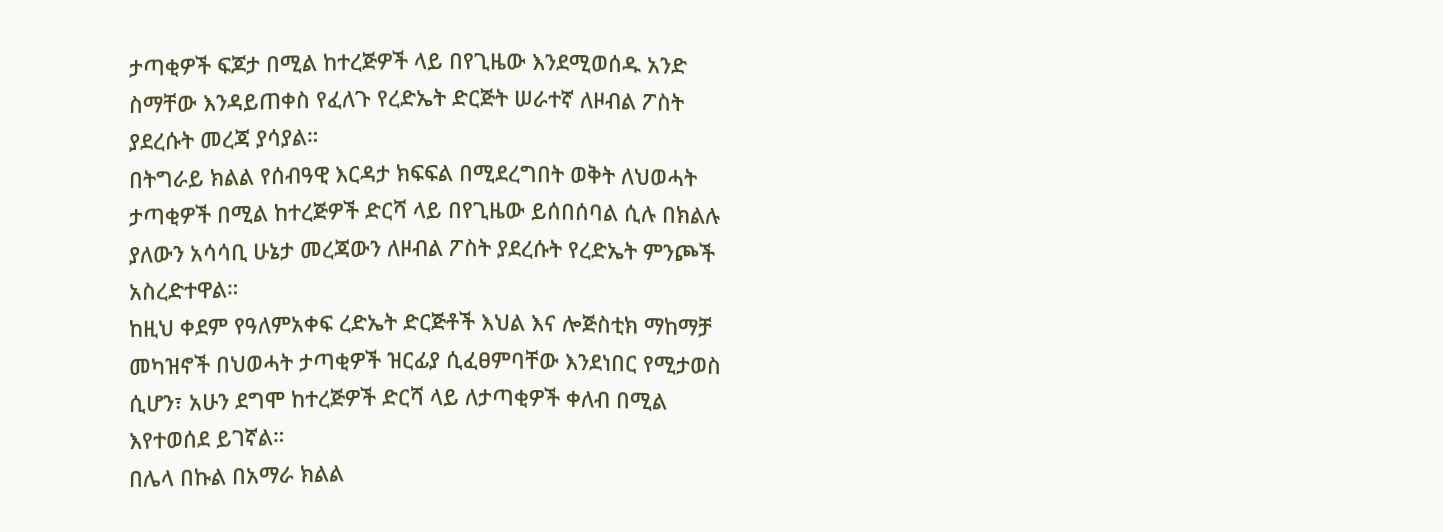ታጣቂዎች ፍጆታ በሚል ከተረጅዎች ላይ በየጊዜው እንደሚወሰዱ አንድ ስማቸው እንዳይጠቀስ የፈለጉ የረድኤት ድርጅት ሠራተኛ ለዞብል ፖስት ያደረሱት መረጃ ያሳያል።
በትግራይ ክልል የሰብዓዊ እርዳታ ክፍፍል በሚደረግበት ወቅት ለህወሓት ታጣቂዎች በሚል ከተረጅዎች ድርሻ ላይ በየጊዜው ይሰበሰባል ሲሉ በክልሉ ያለውን አሳሳቢ ሁኔታ መረጃውን ለዞብል ፖስት ያደረሱት የረድኤት ምንጮች አስረድተዋል።
ከዚህ ቀደም የዓለምአቀፍ ረድኤት ድርጅቶች እህል እና ሎጅስቲክ ማከማቻ መካዝኖች በህወሓት ታጣቂዎች ዝርፊያ ሲፈፀምባቸው እንደነበር የሚታወስ ሲሆን፣ አሁን ደግሞ ከተረጅዎች ድርሻ ላይ ለታጣቂዎች ቀለብ በሚል እየተወሰደ ይገኛል።
በሌላ በኩል በአማራ ክልል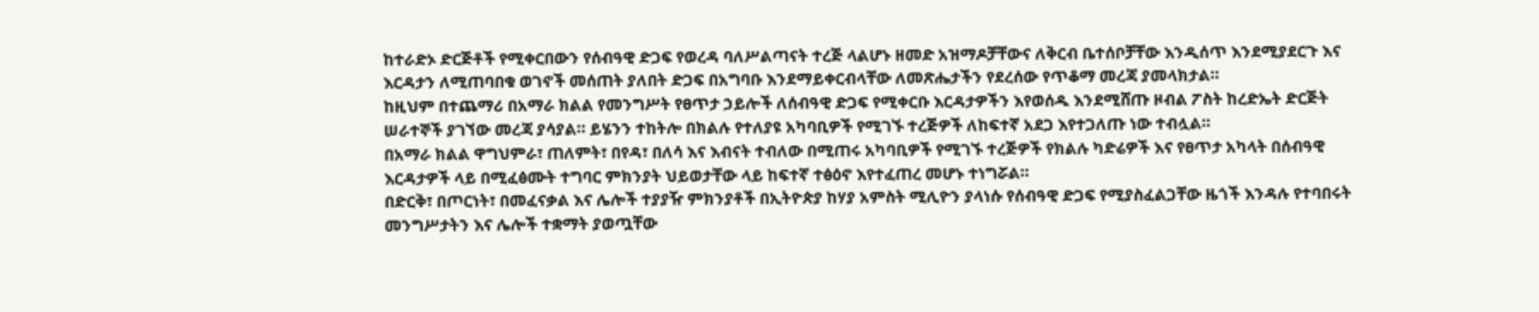ከተራድኦ ድርጅቶች የሚቀርበውን የሰብዓዊ ድጋፍ የወረዳ ባለሥልጣናት ተረጅ ላልሆኑ ዘመድ አዝማዶቻቸውና ለቅርብ ቤተሰቦቻቸው እንዲሰጥ እንደሚያደርጉ እና እርዳታን ለሚጠባበቁ ወገኖች መሰጠት ያለበት ድጋፍ በአግባቡ እንደማይቀርብላቸው ለመጽሔታችን የደረሰው የጥቆማ መረጃ ያመላክታል።
ከዚህም በተጨማሪ በአማራ ክልል የመንግሥት የፀጥታ ኃይሎች ለሰብዓዊ ድጋፍ የሚቀርቡ እርዳታዎችን እየወሰዱ እንደሚሸጡ ዞብል ፖስት ከረድኤት ድርጅት ሠራተኞች ያገኘው መረጃ ያሳያል። ይሄንን ተከትሎ በክልሉ የተለያዩ አካባቢዎች የሚገኙ ተረጅዎች ለከፍተኛ አደጋ እየተጋለጡ ነው ተብሏል።
በአማራ ክልል ዋግህምራ፣ ጠለምት፣ በየዳ፣ በለሳ እና እብናት ተብለው በሚጠሩ አካባቢዎች የሚገኙ ተረጅዎች የክልሉ ካድሬዎች እና የፀጥታ አካላት በሰብዓዊ እርዳታዎች ላይ በሚፈፅሙት ተግባር ምክንያት ህይወታቸው ላይ ከፍተኛ ተፅዕኖ እየተፈጠረ መሆኑ ተነግሯል።
በድርቅ፣ በጦርነት፣ በመፈናቃል እና ሌሎች ተያያዥ ምክንያቶች በኢትዮጵያ ከሃያ አምስት ሚሊዮን ያላነሱ የሰብዓዊ ድጋፍ የሚያስፈልጋቸው ዜጎች እንዳሉ የተባበሩት መንግሥታትን እና ሌሎች ተቋማት ያወጧቸው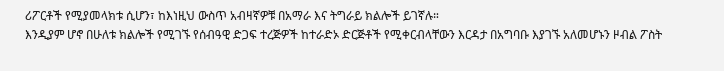ሪፖርቶች የሚያመላክቱ ሲሆን፣ ከእነዚህ ውስጥ አብዛኛዎቹ በአማራ እና ትግራይ ክልሎች ይገኛሉ።
እንዲያም ሆኖ በሁለቱ ክልሎች የሚገኙ የሰብዓዊ ድጋፍ ተረጅዎች ከተራድኦ ድርጅቶች የሚቀርብላቸውን እርዳታ በአግባቡ እያገኙ አለመሆኑን ዞብል ፖስት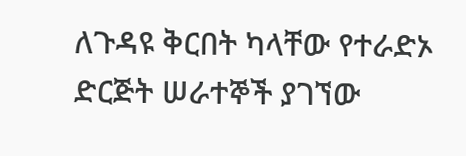ለጉዳዩ ቅርበት ካላቸው የተራድኦ ድርጅት ሠራተኞች ያገኘው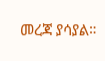መረጃ ያሳያል።